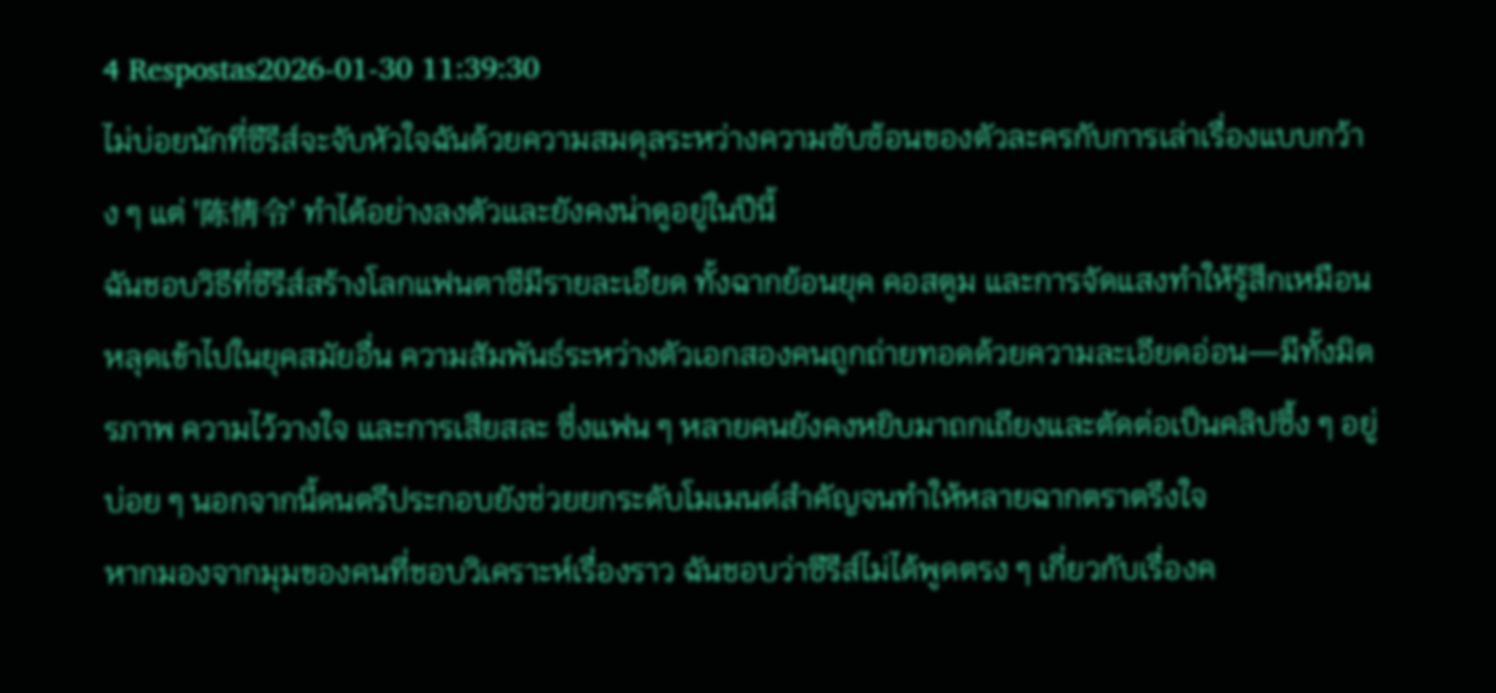4 Respostas2026-01-30 11:39:30
ไม่บ่อยนักที่ซีรีส์จะจับหัวใจฉันด้วยความสมดุลระหว่างความซับซ้อนของตัวละครกับการเล่าเรื่องแบบกว้าง ๆ แต่ '陈情令' ทำได้อย่างลงตัวและยังคงน่าดูอยู่ในปีนี้
ฉันชอบวิธีที่ซีรีส์สร้างโลกแฟนตาซีมีรายละเอียด ทั้งฉากย้อนยุค คอสตูม และการจัดแสงทำให้รู้สึกเหมือนหลุดเข้าไปในยุคสมัยอื่น ความสัมพันธ์ระหว่างตัวเอกสองคนถูกถ่ายทอดด้วยความละเอียดอ่อน—มีทั้งมิตรภาพ ความไว้วางใจ และการเสียสละ ซึ่งแฟน ๆ หลายคนยังคงหยิบมาถกเถียงและตัดต่อเป็นคลิปซึ้ง ๆ อยู่บ่อย ๆ นอกจากนี้ดนตรีประกอบยังช่วยยกระดับโมเมนต์สำคัญจนทำให้หลายฉากตราตรึงใจ
หากมองจากมุมของคนที่ชอบวิเคราะห์เรื่องราว ฉันชอบว่าซีรีส์ไม่ได้พูดตรง ๆ เกี่ยวกับเรื่องค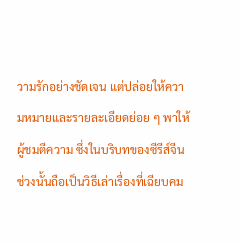วามรักอย่างชัดเจน แต่ปล่อยให้ความหมายและรายละเอียดย่อย ๆ พาให้ผู้ชมตีความ ซึ่งในบริบทของซีรีส์จีนช่วงนั้นถือเป็นวิธีเล่าเรื่องที่เฉียบคม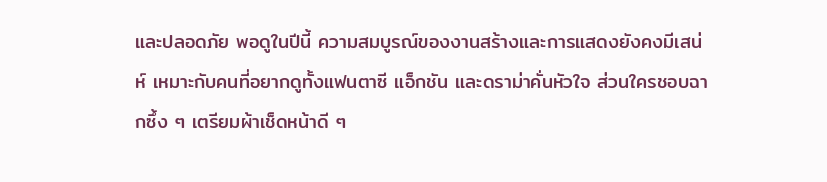และปลอดภัย พอดูในปีนี้ ความสมบูรณ์ของงานสร้างและการแสดงยังคงมีเสน่ห์ เหมาะกับคนที่อยากดูทั้งแฟนตาซี แอ็กชัน และดราม่าคั่นหัวใจ ส่วนใครชอบฉากซึ้ง ๆ เตรียมผ้าเช็ดหน้าดี ๆ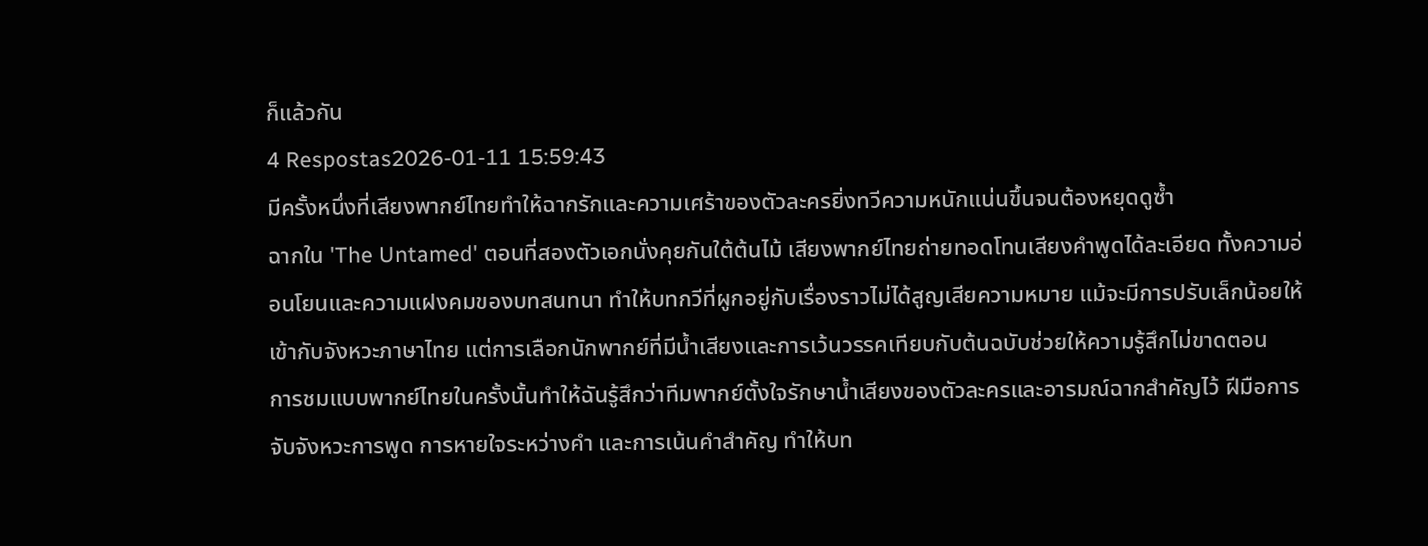ก็แล้วกัน
4 Respostas2026-01-11 15:59:43
มีครั้งหนึ่งที่เสียงพากย์ไทยทำให้ฉากรักและความเศร้าของตัวละครยิ่งทวีความหนักแน่นขึ้นจนต้องหยุดดูซ้ำ
ฉากใน 'The Untamed' ตอนที่สองตัวเอกนั่งคุยกันใต้ต้นไม้ เสียงพากย์ไทยถ่ายทอดโทนเสียงคำพูดได้ละเอียด ทั้งความอ่อนโยนและความแฝงคมของบทสนทนา ทำให้บทกวีที่ผูกอยู่กับเรื่องราวไม่ได้สูญเสียความหมาย แม้จะมีการปรับเล็กน้อยให้เข้ากับจังหวะภาษาไทย แต่การเลือกนักพากย์ที่มีน้ำเสียงและการเว้นวรรคเทียบกับต้นฉบับช่วยให้ความรู้สึกไม่ขาดตอน
การชมแบบพากย์ไทยในครั้งนั้นทำให้ฉันรู้สึกว่าทีมพากย์ตั้งใจรักษาน้ำเสียงของตัวละครและอารมณ์ฉากสำคัญไว้ ฝีมือการจับจังหวะการพูด การหายใจระหว่างคำ และการเน้นคำสำคัญ ทำให้บท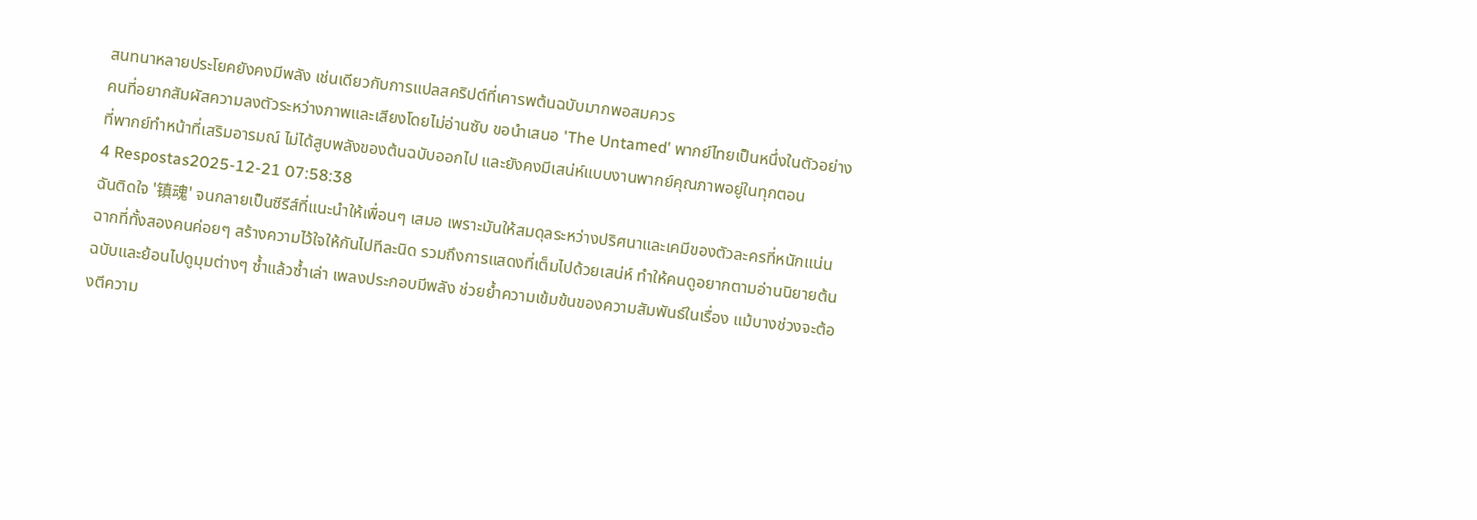สนทนาหลายประโยคยังคงมีพลัง เช่นเดียวกับการแปลสคริปต์ที่เคารพต้นฉบับมากพอสมควร
คนที่อยากสัมผัสความลงตัวระหว่างภาพและเสียงโดยไม่อ่านซับ ขอนำเสนอ 'The Untamed' พากย์ไทยเป็นหนึ่งในตัวอย่างที่พากย์ทำหน้าที่เสริมอารมณ์ ไม่ได้สูบพลังของต้นฉบับออกไป และยังคงมีเสน่ห์แบบงานพากย์คุณภาพอยู่ในทุกตอน
4 Respostas2025-12-21 07:58:38
ฉันติดใจ '镇魂' จนกลายเป็นซีรีส์ที่แนะนำให้เพื่อนๆ เสมอ เพราะมันให้สมดุลระหว่างปริศนาและเคมีของตัวละครที่หนักแน่น
ฉากที่ทั้งสองคนค่อยๆ สร้างความไว้ใจให้กันไปทีละนิด รวมถึงการแสดงที่เต็มไปด้วยเสน่ห์ ทำให้คนดูอยากตามอ่านนิยายต้นฉบับและย้อนไปดูมุมต่างๆ ซ้ำแล้วซ้ำเล่า เพลงประกอบมีพลัง ช่วยย้ำความเข้มข้นของความสัมพันธ์ในเรื่อง แม้บางช่วงจะต้องตีความ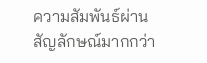ความสัมพันธ์ผ่านสัญลักษณ์มากกว่า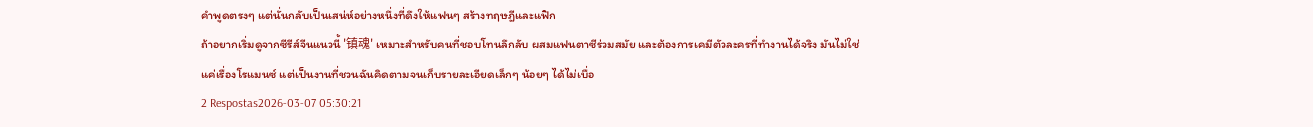คำพูดตรงๆ แต่นั่นกลับเป็นเสน่ห์อย่างหนึ่งที่ดึงให้แฟนๆ สร้างทฤษฎีและแฟิก
ถ้าอยากเริ่มดูจากซีรีส์จีนแนวนี้ '镇魂' เหมาะสำหรับคนที่ชอบโทนลึกลับ ผสมแฟนตาซีร่วมสมัย และต้องการเคมีตัวละครที่ทำงานได้จริง มันไม่ใช่แค่เรื่องโรแมนซ์ แต่เป็นงานที่ชวนฉันคิดตามจนเก็บรายละเอียดเล็กๆ น้อยๆ ได้ไม่เบื่อ
2 Respostas2026-03-07 05:30:21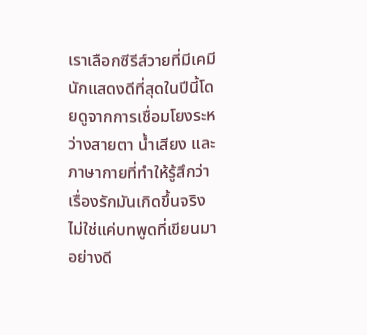เราเลือกซีรีส์วายที่มีเคมีนักแสดงดีที่สุดในปีนี้โดยดูจากการเชื่อมโยงระหว่างสายตา น้ำเสียง และภาษากายที่ทำให้รู้สึกว่าเรื่องรักมันเกิดขึ้นจริง ไม่ใช่แค่บทพูดที่เขียนมาอย่างดี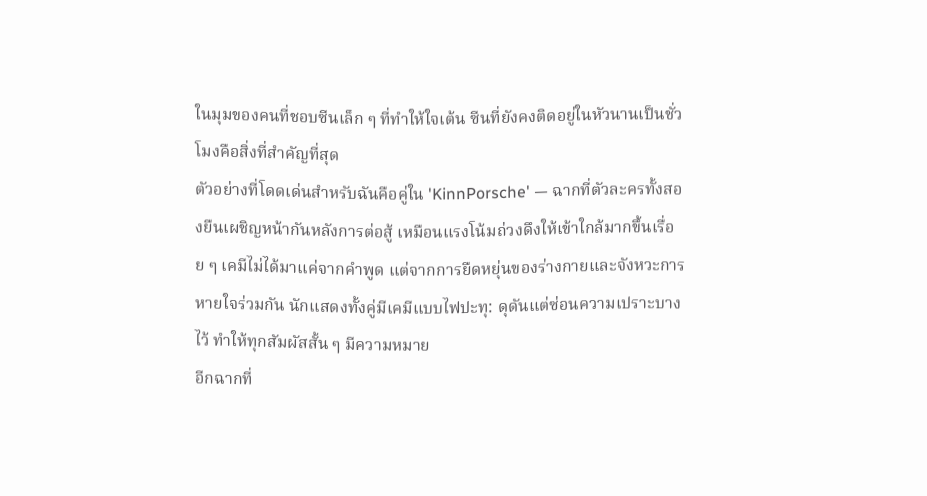ในมุมของคนที่ชอบซีนเล็ก ๆ ที่ทำให้ใจเต้น ซีนที่ยังคงติดอยู่ในหัวนานเป็นชั่วโมงคือสิ่งที่สำคัญที่สุด
ตัวอย่างที่โดดเด่นสำหรับฉันคือคู่ใน 'KinnPorsche' — ฉากที่ตัวละครทั้งสองยืนเผชิญหน้ากันหลังการต่อสู้ เหมือนแรงโน้มถ่วงดึงให้เข้าใกล้มากขึ้นเรื่อย ๆ เคมีไม่ได้มาแค่จากคำพูด แต่จากการยืดหยุ่นของร่างกายและจังหวะการหายใจร่วมกัน นักแสดงทั้งคู่มีเคมีแบบไฟปะทุ: ดุดันแต่ซ่อนความเปราะบางไว้ ทำให้ทุกสัมผัสสั้น ๆ มีความหมาย
อีกฉากที่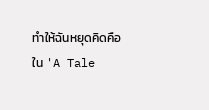ทำให้ฉันหยุดคิดคือใน 'A Tale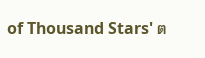of Thousand Stars' ต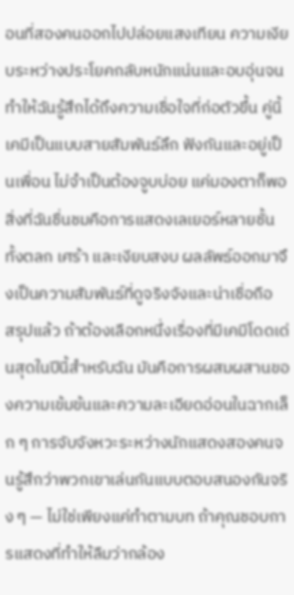อนที่สองคนออกไปปล่อยแสงเทียน ความเงียบระหว่างประโยคกลับหนักแน่นและอบอุ่นจนทำให้ฉันรู้สึกได้ถึงความเชื่อใจที่ก่อตัวขึ้น คู่นี้เคมีเป็นแบบสายสัมพันธ์ลึก ฟังกันและอยู่เป็นเพื่อน ไม่จำเป็นต้องจูบบ่อย แค่มองตาก็พอ สิ่งที่ฉันชื่นชมคือการแสดงเลเยอร์หลายชั้น ทั้งตลก เศร้า และเงียบสงบ ผลลัพธ์ออกมาจึงเป็นความสัมพันธ์ที่ดูจริงจังและน่าเชื่อถือ
สรุปแล้ว ถ้าต้องเลือกหนึ่งเรื่องที่มีเคมีโดดเด่นสุดในปีนี้สำหรับฉัน มันคือการผสมผสานของความเข้มข้นและความละเอียดอ่อนในฉากเล็ก ๆ การจับจังหวะระหว่างนักแสดงสองคนจนรู้สึกว่าพวกเขาเล่นกันแบบตอบสนองกันจริง ๆ — ไม่ใช่เพียงแค่ทำตามบท ถ้าคุณชอบการแสดงที่ทำให้ลืมว่ากล้อง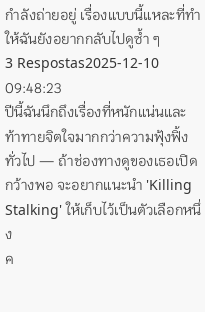กำลังถ่ายอยู่ เรื่องแบบนี้แหละที่ทำให้ฉันยังอยากกลับไปดูซ้ำ ๆ
3 Respostas2025-12-10 09:48:23
ปีนี้ฉันนึกถึงเรื่องที่หนักแน่นและท้าทายจิตใจมากกว่าความฟุ้งฟิ้งทั่วไป — ถ้าช่องทางดูของเธอเปิดกว้างพอ จะอยากแนะนำ 'Killing Stalking' ให้เก็บไว้เป็นตัวเลือกหนึ่ง
ค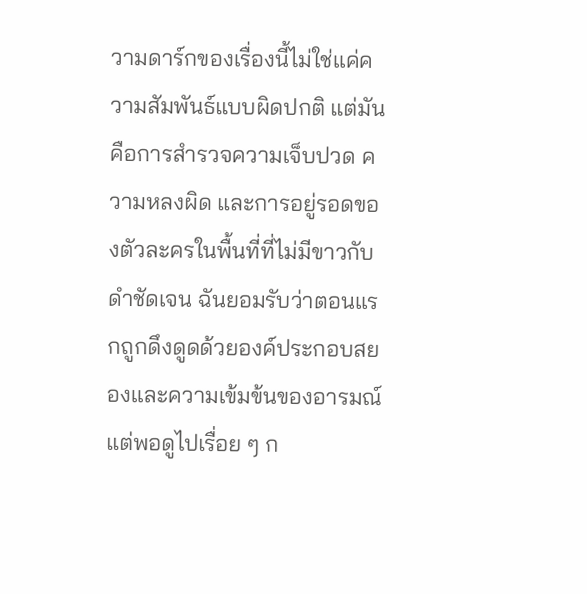วามดาร์กของเรื่องนี้ไม่ใช่แค่ความสัมพันธ์แบบผิดปกติ แต่มันคือการสำรวจความเจ็บปวด ความหลงผิด และการอยู่รอดของตัวละครในพื้นที่ที่ไม่มีขาวกับดำชัดเจน ฉันยอมรับว่าตอนแรกถูกดึงดูดด้วยองค์ประกอบสยองและความเข้มข้นของอารมณ์ แต่พอดูไปเรื่อย ๆ ก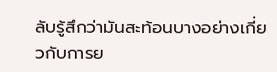ลับรู้สึกว่ามันสะท้อนบางอย่างเกี่ยวกับการย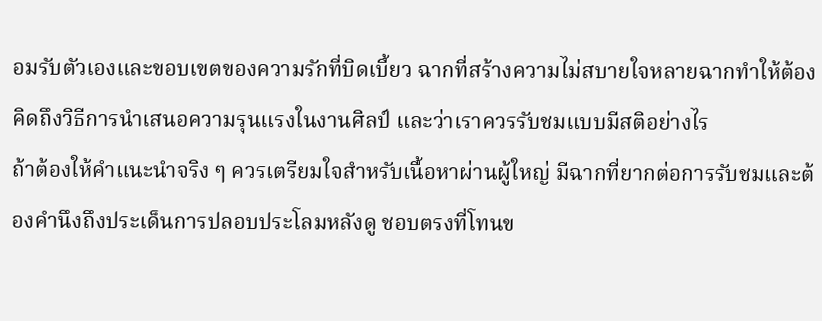อมรับตัวเองและขอบเขตของความรักที่บิดเบี้ยว ฉากที่สร้างความไม่สบายใจหลายฉากทำให้ต้องคิดถึงวิธีการนำเสนอความรุนแรงในงานศิลป์ และว่าเราควรรับชมแบบมีสติอย่างไร
ถ้าต้องให้คำแนะนำจริง ๆ ควรเตรียมใจสำหรับเนื้อหาผ่านผู้ใหญ่ มีฉากที่ยากต่อการรับชมและต้องคำนึงถึงประเด็นการปลอบประโลมหลังดู ชอบตรงที่โทนข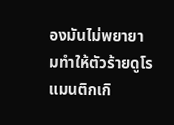องมันไม่พยายามทำให้ตัวร้ายดูโรแมนติกเกิ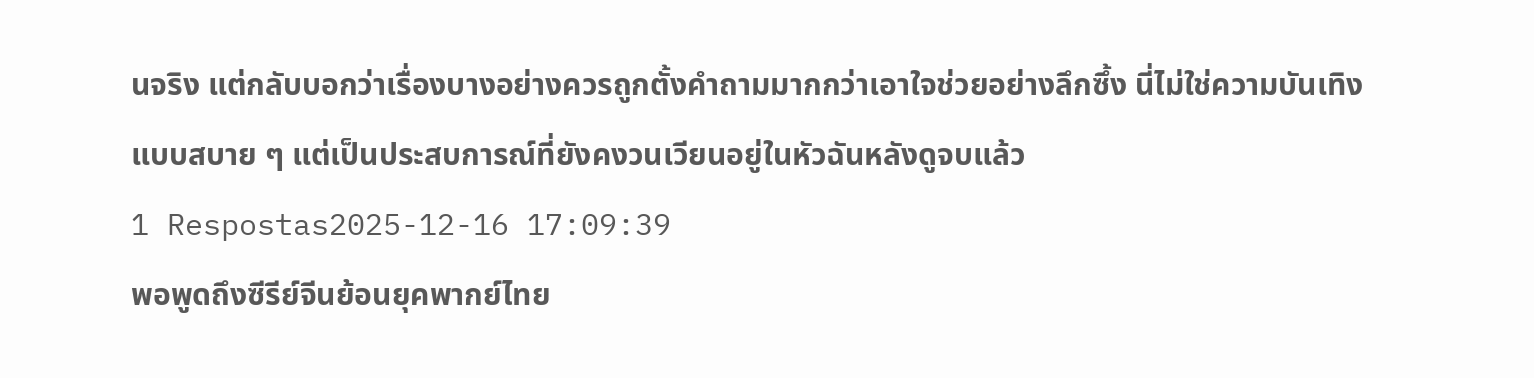นจริง แต่กลับบอกว่าเรื่องบางอย่างควรถูกตั้งคำถามมากกว่าเอาใจช่วยอย่างลึกซึ้ง นี่ไม่ใช่ความบันเทิงแบบสบาย ๆ แต่เป็นประสบการณ์ที่ยังคงวนเวียนอยู่ในหัวฉันหลังดูจบแล้ว
1 Respostas2025-12-16 17:09:39
พอพูดถึงซีรีย์จีนย้อนยุคพากย์ไทย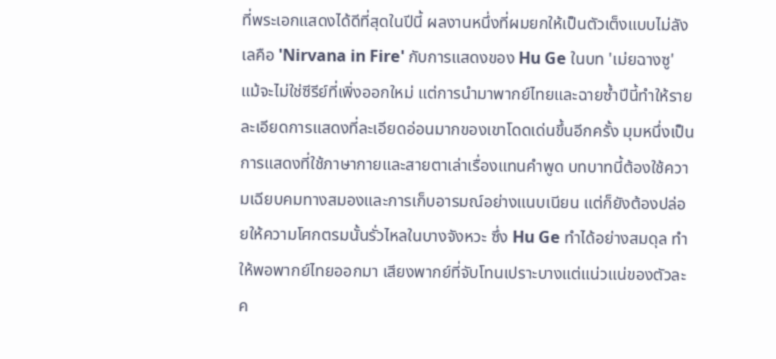ที่พระเอกแสดงได้ดีที่สุดในปีนี้ ผลงานหนึ่งที่ผมยกให้เป็นตัวเต็งแบบไม่ลังเลคือ 'Nirvana in Fire' กับการแสดงของ Hu Ge ในบท 'เม่ยฉางซู' แม้จะไม่ใช่ซีรีย์ที่เพิ่งออกใหม่ แต่การนำมาพากย์ไทยและฉายซ้ำปีนี้ทำให้รายละเอียดการแสดงที่ละเอียดอ่อนมากของเขาโดดเด่นขึ้นอีกครั้ง มุมหนึ่งเป็นการแสดงที่ใช้ภาษากายและสายตาเล่าเรื่องแทนคำพูด บทบาทนี้ต้องใช้ความเฉียบคมทางสมองและการเก็บอารมณ์อย่างแนบเนียน แต่ก็ยังต้องปล่อยให้ความโศกตรมนั้นรั่วไหลในบางจังหวะ ซึ่ง Hu Ge ทำได้อย่างสมดุล ทำให้พอพากย์ไทยออกมา เสียงพากย์ที่จับโทนเปราะบางแต่แน่วแน่ของตัวละค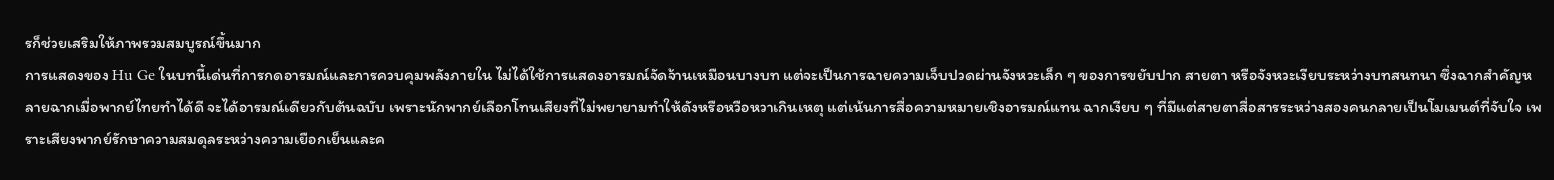รก็ช่วยเสริมให้ภาพรวมสมบูรณ์ขึ้นมาก
การแสดงของ Hu Ge ในบทนี้เด่นที่การกดอารมณ์และการควบคุมพลังภายใน ไม่ได้ใช้การแสดงอารมณ์จัดจ้านเหมือนบางบท แต่จะเป็นการฉายความเจ็บปวดผ่านจังหวะเล็ก ๆ ของการขยับปาก สายตา หรือจังหวะเงียบระหว่างบทสนทนา ซึ่งฉากสำคัญหลายฉากเมื่อพากย์ไทยทำได้ดี จะได้อารมณ์เดียวกับต้นฉบับ เพราะนักพากย์เลือกโทนเสียงที่ไม่พยายามทำให้ดังหรือหวือหวาเกินเหตุ แต่เน้นการสื่อความหมายเชิงอารมณ์แทน ฉากเงียบ ๆ ที่มีแต่สายตาสื่อสารระหว่างสองคนกลายเป็นโมเมนต์ที่จับใจ เพราะเสียงพากย์รักษาความสมดุลระหว่างความเยือกเย็นและค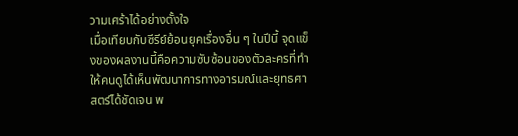วามเศร้าได้อย่างตั้งใจ
เมื่อเทียบกับซีรีย์ย้อนยุคเรื่องอื่น ๆ ในปีนี้ จุดแข็งของผลงานนี้คือความซับซ้อนของตัวละครที่ทำให้คนดูได้เห็นพัฒนาการทางอารมณ์และยุทธศาสตร์ได้ชัดเจน พ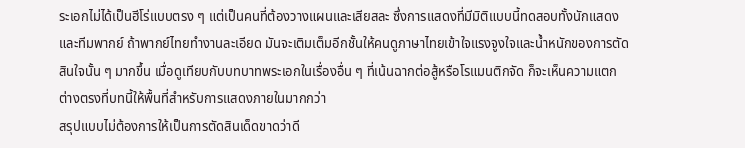ระเอกไม่ได้เป็นฮีโร่แบบตรง ๆ แต่เป็นคนที่ต้องวางแผนและเสียสละ ซึ่งการแสดงที่มีมิติแบบนี้ทดสอบทั้งนักแสดงและทีมพากย์ ถ้าพากย์ไทยทำงานละเอียด มันจะเติมเต็มอีกชั้นให้คนดูภาษาไทยเข้าใจแรงจูงใจและน้ำหนักของการตัดสินใจนั้น ๆ มากขึ้น เมื่อดูเทียบกับบทบาทพระเอกในเรื่องอื่น ๆ ที่เน้นฉากต่อสู้หรือโรแมนติกจัด ก็จะเห็นความแตกต่างตรงที่บทนี้ให้พื้นที่สำหรับการแสดงภายในมากกว่า
สรุปแบบไม่ต้องการให้เป็นการตัดสินเด็ดขาดว่าดี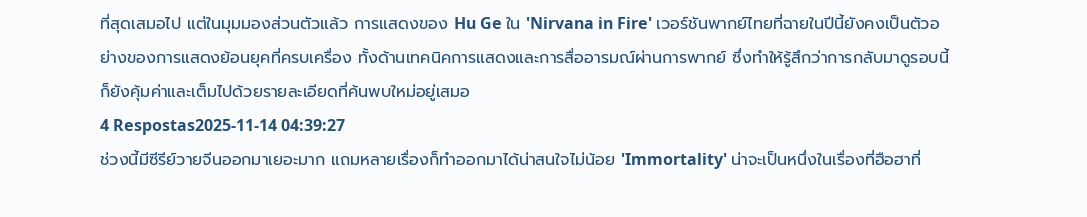ที่สุดเสมอไป แต่ในมุมมองส่วนตัวแล้ว การแสดงของ Hu Ge ใน 'Nirvana in Fire' เวอร์ชันพากย์ไทยที่ฉายในปีนี้ยังคงเป็นตัวอย่างของการแสดงย้อนยุคที่ครบเครื่อง ทั้งด้านเทคนิคการแสดงและการสื่ออารมณ์ผ่านการพากย์ ซึ่งทำให้รู้สึกว่าการกลับมาดูรอบนี้ก็ยังคุ้มค่าและเต็มไปด้วยรายละเอียดที่ค้นพบใหม่อยู่เสมอ
4 Respostas2025-11-14 04:39:27
ช่วงนี้มีซีรีย์วายจีนออกมาเยอะมาก แถมหลายเรื่องก็ทำออกมาได้น่าสนใจไม่น้อย 'Immortality' น่าจะเป็นหนึ่งในเรื่องที่ฮือฮาที่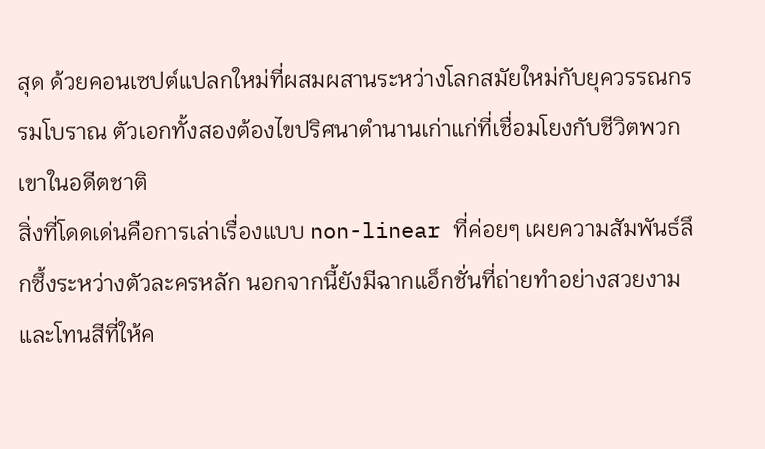สุด ด้วยคอนเซปต์แปลกใหม่ที่ผสมผสานระหว่างโลกสมัยใหม่กับยุควรรณกรรมโบราณ ตัวเอกทั้งสองต้องไขปริศนาตำนานเก่าแก่ที่เชื่อมโยงกับชีวิตพวกเขาในอดีตชาติ
สิ่งที่โดดเด่นคือการเล่าเรื่องแบบ non-linear ที่ค่อยๆ เผยความสัมพันธ์ลึกซึ้งระหว่างตัวละครหลัก นอกจากนี้ยังมีฉากแอ็กชั่นที่ถ่ายทำอย่างสวยงามและโทนสีที่ให้ค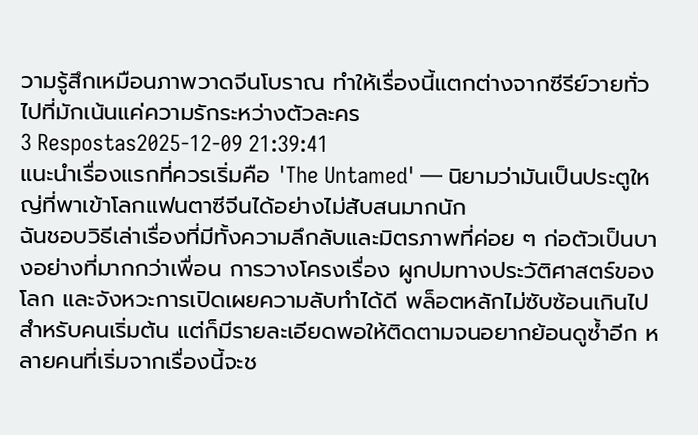วามรู้สึกเหมือนภาพวาดจีนโบราณ ทำให้เรื่องนี้แตกต่างจากซีรีย์วายทั่วไปที่มักเน้นแค่ความรักระหว่างตัวละคร
3 Respostas2025-12-09 21:39:41
แนะนำเรื่องแรกที่ควรเริ่มคือ 'The Untamed' — นิยามว่ามันเป็นประตูใหญ่ที่พาเข้าโลกแฟนตาซีจีนได้อย่างไม่สับสนมากนัก
ฉันชอบวิธีเล่าเรื่องที่มีทั้งความลึกลับและมิตรภาพที่ค่อย ๆ ก่อตัวเป็นบางอย่างที่มากกว่าเพื่อน การวางโครงเรื่อง ผูกปมทางประวัติศาสตร์ของโลก และจังหวะการเปิดเผยความลับทำได้ดี พล็อตหลักไม่ซับซ้อนเกินไปสำหรับคนเริ่มต้น แต่ก็มีรายละเอียดพอให้ติดตามจนอยากย้อนดูซ้ำอีก หลายคนที่เริ่มจากเรื่องนี้จะช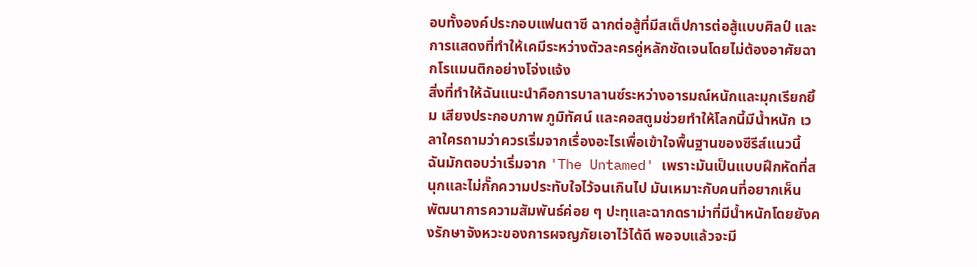อบทั้งองค์ประกอบแฟนตาซี ฉากต่อสู้ที่มีสเต็ปการต่อสู้แบบศิลป์ และการแสดงที่ทำให้เคมีระหว่างตัวละครคู่หลักชัดเจนโดยไม่ต้องอาศัยฉากโรแมนติกอย่างโจ่งแจ้ง
สิ่งที่ทำให้ฉันแนะนำคือการบาลานซ์ระหว่างอารมณ์หนักและมุกเรียกยิ้ม เสียงประกอบภาพ ภูมิทัศน์ และคอสตูมช่วยทำให้โลกนี้มีน้ำหนัก เวลาใครถามว่าควรเริ่มจากเรื่องอะไรเพื่อเข้าใจพื้นฐานของซีรีส์แนวนี้ ฉันมักตอบว่าเริ่มจาก 'The Untamed' เพราะมันเป็นแบบฝึกหัดที่สนุกและไม่กั๊กความประทับใจไว้จนเกินไป มันเหมาะกับคนที่อยากเห็นพัฒนาการความสัมพันธ์ค่อย ๆ ปะทุและฉากดราม่าที่มีน้ำหนักโดยยังคงรักษาจังหวะของการผจญภัยเอาไว้ได้ดี พอจบแล้วจะมี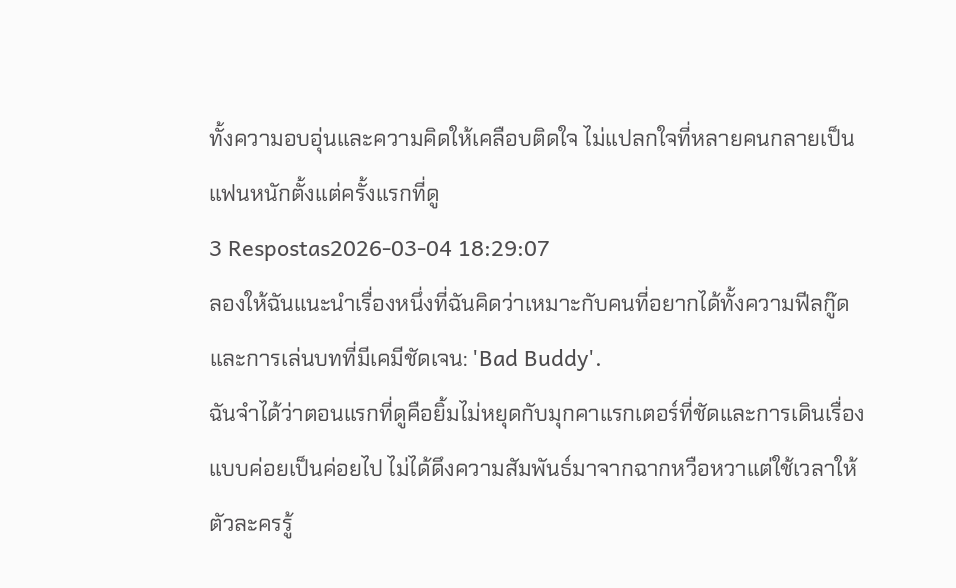ทั้งความอบอุ่นและความคิดให้เคลือบติดใจ ไม่แปลกใจที่หลายคนกลายเป็นแฟนหนักตั้งแต่ครั้งแรกที่ดู
3 Respostas2026-03-04 18:29:07
ลองให้ฉันแนะนำเรื่องหนึ่งที่ฉันคิดว่าเหมาะกับคนที่อยากได้ทั้งความฟีลกู๊ดและการเล่นบทที่มีเคมีชัดเจน: 'Bad Buddy'.
ฉันจำได้ว่าตอนแรกที่ดูคือยิ้มไม่หยุดกับมุกคาแรกเตอร์ที่ชัดและการเดินเรื่องแบบค่อยเป็นค่อยไป ไม่ได้ดึงความสัมพันธ์มาจากฉากหวือหวาแต่ใช้เวลาให้ตัวละครรู้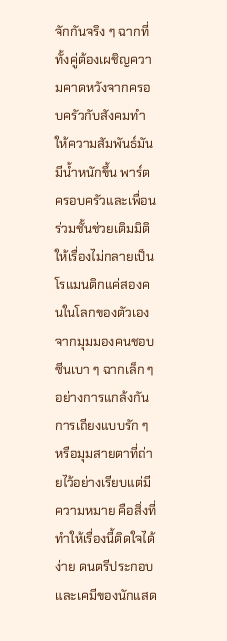จักกันจริง ๆ ฉากที่ทั้งคู่ต้องเผชิญความคาดหวังจากครอบครัวกับสังคมทำให้ความสัมพันธ์มันมีน้ำหนักขึ้น พาร์ตครอบครัวและเพื่อนร่วมชั้นช่วยเติมมิติให้เรื่องไม่กลายเป็นโรแมนติกแค่สองคนในโลกของตัวเอง
จากมุมมองคนชอบซีนเบา ๆ ฉากเล็ก ๆ อย่างการแกล้งกัน การเถียงแบบรัก ๆ หรือมุมสายตาที่ถ่ายไว้อย่างเรียบแต่มีความหมาย คือสิ่งที่ทำให้เรื่องนี้ติดใจได้ง่าย ดนตรีประกอบและเคมีของนักแสด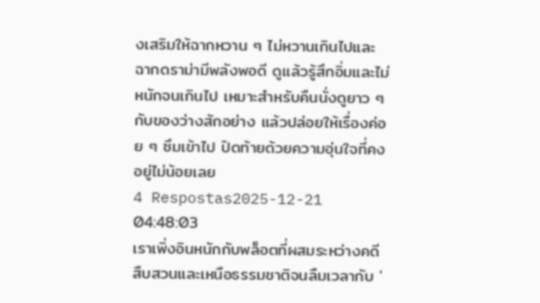งเสริมให้ฉากหวาน ๆ ไม่หวานเกินไปและฉากดราม่ามีพลังพอดี ดูแล้วรู้สึกอิ่มและไม่หนักจนเกินไป เหมาะสำหรับคืนนั่งดูยาว ๆ กับของว่างสักอย่าง แล้วปล่อยให้เรื่องค่อย ๆ ซึมเข้าไป ปิดท้ายด้วยความอุ่นใจที่คงอยู่ไม่น้อยเลย
4 Respostas2025-12-21 04:48:03
เราเพิ่งอินหนักกับพล็อตที่ผสมระหว่างคดีสืบสวนและเหนือธรรมชาติจนลืมเวลากับ '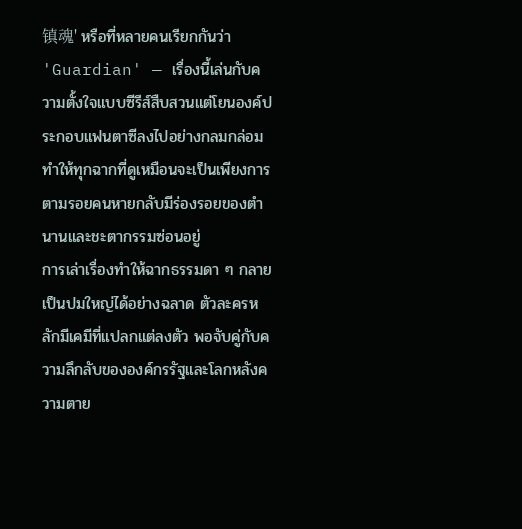镇魂' หรือที่หลายคนเรียกกันว่า 'Guardian' — เรื่องนี้เล่นกับความตั้งใจแบบซีรีส์สืบสวนแต่โยนองค์ประกอบแฟนตาซีลงไปอย่างกลมกล่อม ทำให้ทุกฉากที่ดูเหมือนจะเป็นเพียงการตามรอยคนหายกลับมีร่องรอยของตำนานและชะตากรรมซ่อนอยู่
การเล่าเรื่องทำให้ฉากธรรมดา ๆ กลายเป็นปมใหญ่ได้อย่างฉลาด ตัวละครหลักมีเคมีที่แปลกแต่ลงตัว พอจับคู่กับความลึกลับขององค์กรรัฐและโลกหลังความตาย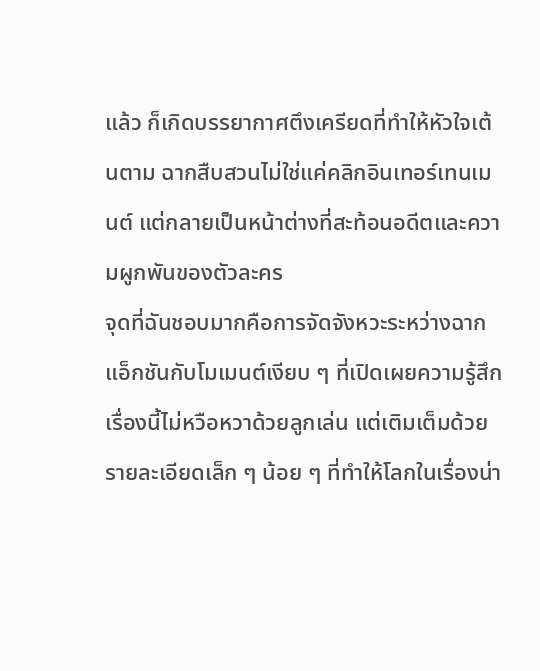แล้ว ก็เกิดบรรยากาศตึงเครียดที่ทำให้หัวใจเต้นตาม ฉากสืบสวนไม่ใช่แค่คลิกอินเทอร์เทนเมนต์ แต่กลายเป็นหน้าต่างที่สะท้อนอดีตและความผูกพันของตัวละคร
จุดที่ฉันชอบมากคือการจัดจังหวะระหว่างฉากแอ็กชันกับโมเมนต์เงียบ ๆ ที่เปิดเผยความรู้สึก เรื่องนี้ไม่หวือหวาด้วยลูกเล่น แต่เติมเต็มด้วยรายละเอียดเล็ก ๆ น้อย ๆ ที่ทำให้โลกในเรื่องน่า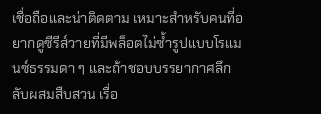เชื่อถือและน่าติดตาม เหมาะสำหรับคนที่อยากดูซีรีส์วายที่มีพล็อตไม่ซ้ำรูปแบบโรแมนซ์ธรรมดา ๆ และถ้าชอบบรรยากาศลึกลับผสมสืบสวน เรื่อ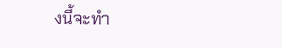งนี้จะทำ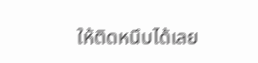ให้ติดหนึบได้เลย